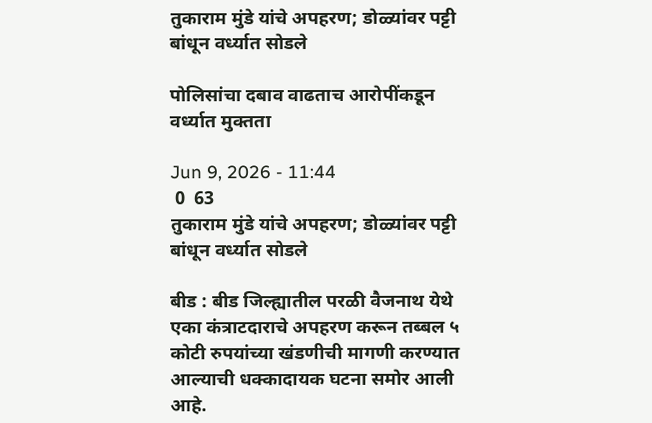तुकाराम मुंडे यांचे अपहरण; डोळ्यांवर पट्टी बांधून वर्ध्यात सोडले

पोलिसांचा दबाव वाढताच आरोपींकडून वर्ध्यात मुक्तता

Jun 9, 2026 - 11:44
 0  63
तुकाराम मुंडे यांचे अपहरण; डोळ्यांवर पट्टी बांधून वर्ध्यात सोडले

बीड : बीड जिल्ह्यातील परळी वैजनाथ येथे एका कंत्राटदाराचे अपहरण करून तब्बल ५ कोटी रुपयांच्या खंडणीची मागणी करण्यात आल्याची धक्कादायक घटना समोर आली आहे.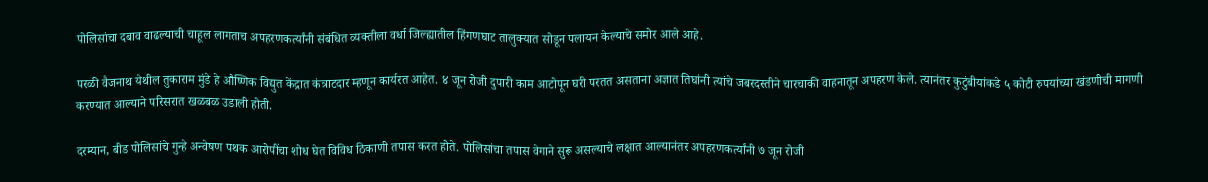पोलिसांचा दबाव वाढल्याची चाहूल लागताच अपहरणकर्त्यांनी संबंधित व्यक्तीला वर्धा जिल्ह्यातील हिंगणघाट तालुक्यात सोडून पलायन केल्याचे समोर आले आहे.

परळी वैजनाथ येथील तुकाराम मुंडे हे औष्णिक विद्युत केंद्रात कंत्राटदार म्हणून कार्यरत आहेत. ४ जून रोजी दुपारी काम आटोपून घरी परतत असताना अज्ञात तिघांनी त्यांचे जबरदस्तीने चारचाकी वाहनातून अपहरण केले. त्यानंतर कुटुंबीयांकडे ५ कोटी रुपयांच्या खंडणीची मागणी करण्यात आल्याने परिसरात खळबळ उडाली होती.

दरम्यान, बीड पोलिसांचे गुन्हे अन्वेषण पथक आरोपींचा शोध घेत विविध ठिकाणी तपास करत होते. पोलिसांचा तपास वेगाने सुरू असल्याचे लक्षात आल्यानंतर अपहरणकर्त्यांनी ७ जून रोजी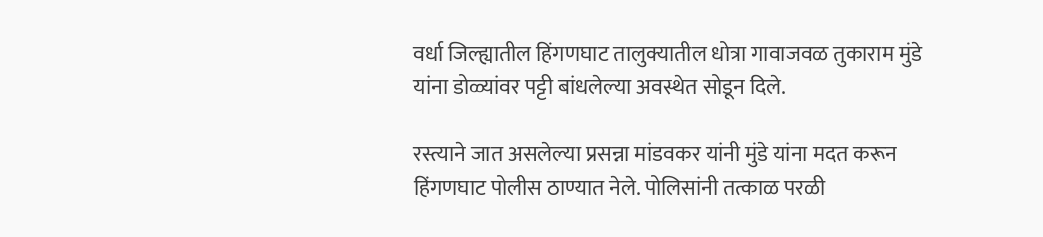वर्धा जिल्ह्यातील हिंगणघाट तालुक्यातील धोत्रा गावाजवळ तुकाराम मुंडे यांना डोळ्यांवर पट्टी बांधलेल्या अवस्थेत सोडून दिले.

रस्त्याने जात असलेल्या प्रसन्ना मांडवकर यांनी मुंडे यांना मदत करून हिंगणघाट पोलीस ठाण्यात नेले. पोलिसांनी तत्काळ परळी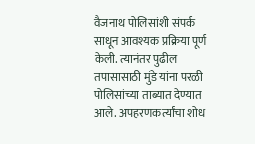वैजनाथ पोलिसांशी संपर्क साधून आवश्यक प्रक्रिया पूर्ण केली. त्यानंतर पुढील तपासासाठी मुंडे यांना परळी पोलिसांच्या ताब्यात देण्यात आले. अपहरणकर्त्यांचा शोध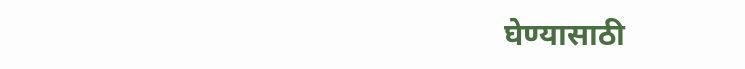घेण्यासाठी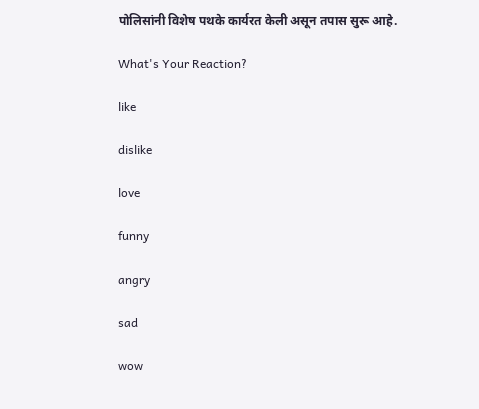पोलिसांनी विशेष पथके कार्यरत केली असून तपास सुरू आहे.

What's Your Reaction?

like

dislike

love

funny

angry

sad

wow